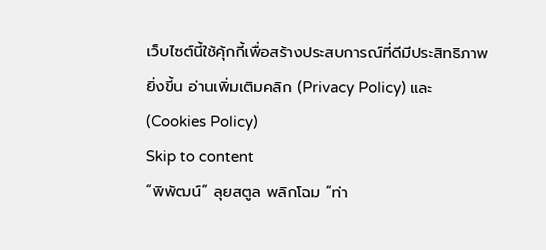เว็บไซต์นี้ใช้คุ้กกี้เพื่อสร้างประสบการณ์ที่ดีมีประสิทธิภาพยิ่งขี้น อ่านเพิ่มเติมคลิก (Privacy Policy) และ (Cookies Policy)
Skip to content
“พิพัฒน์” ลุยสตูล พลิกโฉม “ท่า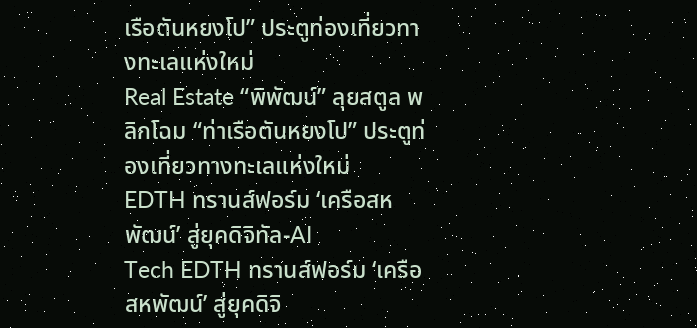เรือตันหยงโป” ประตูท่องเที่ยวทางทะเลแห่งใหม่
Real Estate “พิพัฒน์” ลุยสตูล พลิกโฉม “ท่าเรือตันหยงโป” ประตูท่องเที่ยวทางทะเลแห่งใหม่
EDTH ทรานส์ฟอร์ม ‘เครือสหพัฒน์’ สู่ยุคดิจิทัล-AI
Tech EDTH ทรานส์ฟอร์ม ‘เครือสหพัฒน์’ สู่ยุคดิจิ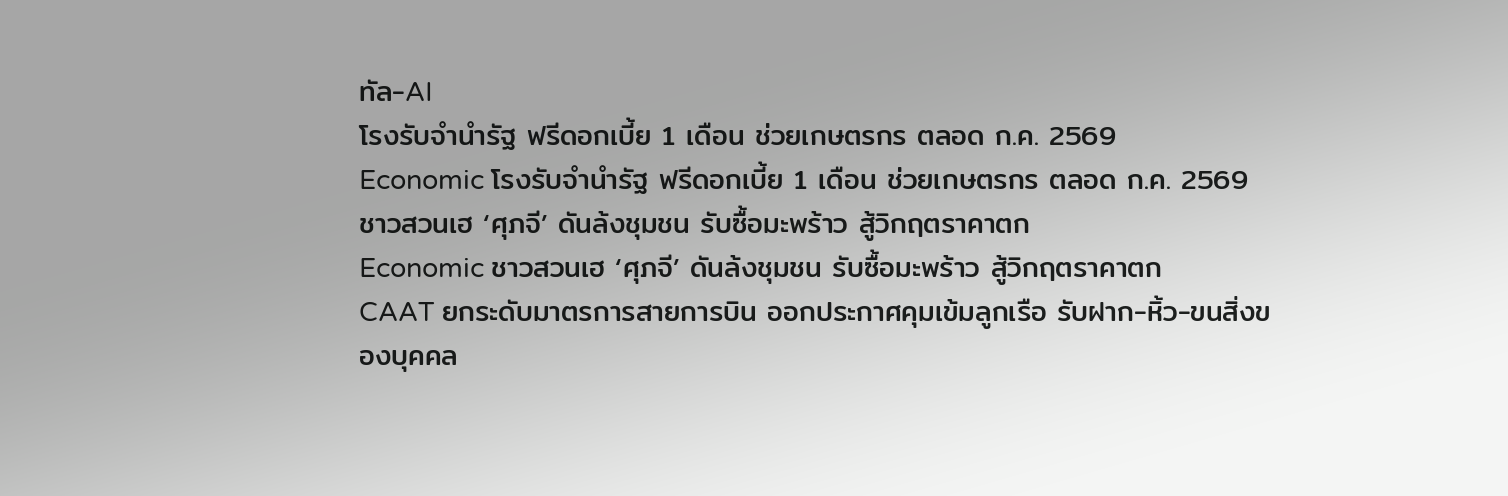ทัล-AI
โรงรับจำนำรัฐ ฟรีดอกเบี้ย 1 เดือน ช่วยเกษตรกร ตลอด ก.ค. 2569
Economic โรงรับจำนำรัฐ ฟรีดอกเบี้ย 1 เดือน ช่วยเกษตรกร ตลอด ก.ค. 2569
ชาวสวนเฮ ‘ศุภจี’ ดันล้งชุมชน รับซื้อมะพร้าว สู้วิกฤตราคาตก
Economic ชาวสวนเฮ ‘ศุภจี’ ดันล้งชุมชน รับซื้อมะพร้าว สู้วิกฤตราคาตก
CAAT ยกระดับมาตรการสายการบิน ออกประกาศคุมเข้มลูกเรือ รับฝาก-หิ้ว-ขนสิ่งของบุคคล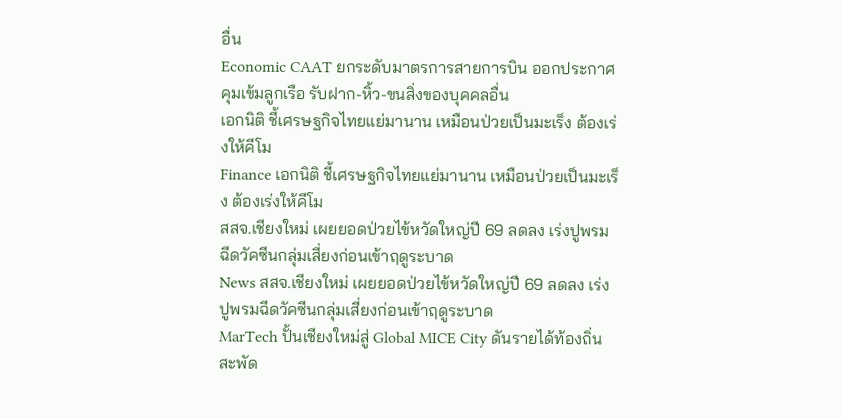อื่น
Economic CAAT ยกระดับมาตรการสายการบิน ออกประกาศคุมเข้มลูกเรือ รับฝาก-หิ้ว-ขนสิ่งของบุคคลอื่น
เอกนิติ ชี้เศรษฐกิจไทยแย่มานาน เหมือนป่วยเป็นมะเร็ง ต้องเร่งให้คีโม
Finance เอกนิติ ชี้เศรษฐกิจไทยแย่มานาน เหมือนป่วยเป็นมะเร็ง ต้องเร่งให้คีโม
สสจ.เชียงใหม่ เผยยอดป่วยไข้หวัดใหญ่ปี 69 ลดลง เร่งปูพรมฉีดวัคซีนกลุ่มเสี่ยงก่อนเข้าฤดูระบาด
News สสจ.เชียงใหม่ เผยยอดป่วยไข้หวัดใหญ่ปี 69 ลดลง เร่งปูพรมฉีดวัคซีนกลุ่มเสี่ยงก่อนเข้าฤดูระบาด
MarTech ปั้นเชียงใหม่สู่ Global MICE City ดันรายได้ท้องถิ่นสะพัด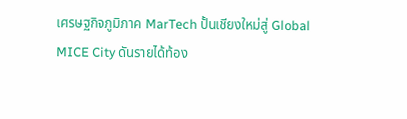เศรษฐกิจภูมิภาค MarTech ปั้นเชียงใหม่สู่ Global MICE City ดันรายได้ท้อง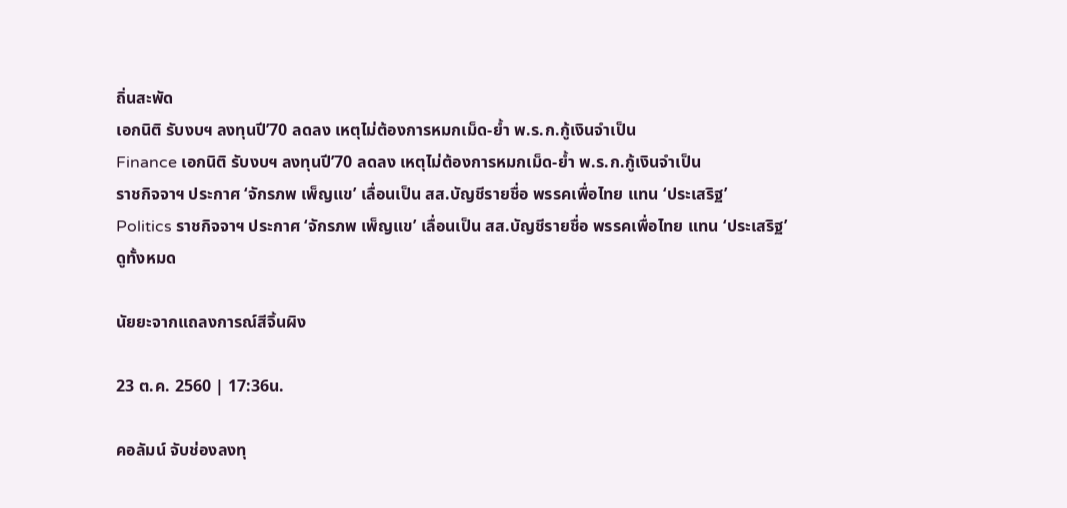ถิ่นสะพัด
เอกนิติ รับงบฯ ลงทุนปี’70 ลดลง เหตุไม่ต้องการหมกเม็ด-ย้ำ พ.ร.ก.กู้เงินจำเป็น
Finance เอกนิติ รับงบฯ ลงทุนปี’70 ลดลง เหตุไม่ต้องการหมกเม็ด-ย้ำ พ.ร.ก.กู้เงินจำเป็น
ราชกิจจาฯ ประกาศ ‘จักรภพ เพ็ญแข’ เลื่อนเป็น สส.บัญชีรายชื่อ พรรคเพื่อไทย แทน ‘ประเสริฐ’
Politics ราชกิจจาฯ ประกาศ ‘จักรภพ เพ็ญแข’ เลื่อนเป็น สส.บัญชีรายชื่อ พรรคเพื่อไทย แทน ‘ประเสริฐ’
ดูทั้งหมด

นัยยะจากแถลงการณ์สีจิ้นผิง

23 ต.ค. 2560 | 17:36น.

คอลัมน์ จับช่องลงทุ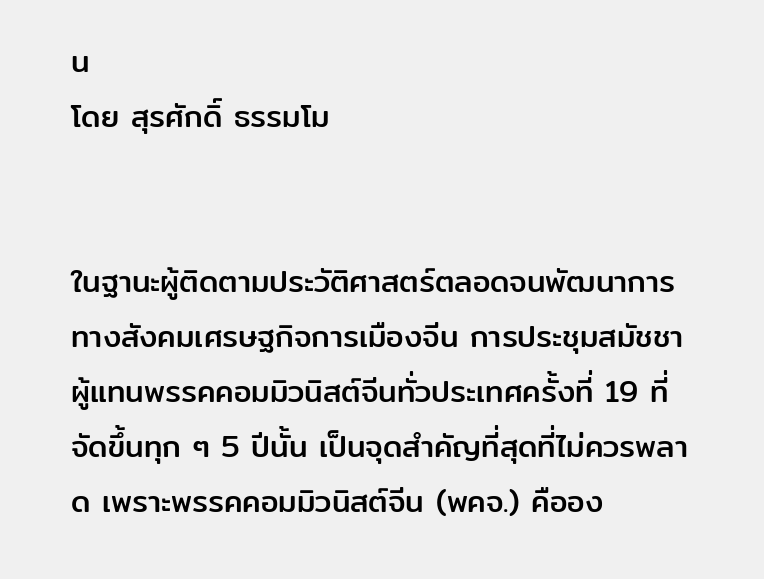น
โดย สุรศักดิ์ ธรรมโม


ในฐานะผู้ติดตามประวัติศาสตร์ตลอดจนพัฒนาการทางสังคมเศรษฐกิจการเมืองจีน การประชุมสมัชชาผู้แทนพรรคคอมมิวนิสต์จีนทั่วประเทศครั้งที่ 19 ที่จัดขึ้นทุก ๆ 5 ปีนั้น เป็นจุดสำคัญที่สุดที่ไม่ควรพลาด เพราะพรรคคอมมิวนิสต์จีน (พคจ.) คืออง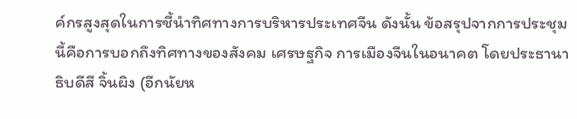ค์กรสูงสุดในการชี้นำทิศทางการบริหารประเทศจีน ดังนั้น ข้อสรุปจากการประชุมนี้คือการบอกถึงทิศทางของสังคม เศรษฐกิจ การเมืองจีนในอนาคต โดยประธานาธิบดีสี จิ้นผิง (อีกนัยห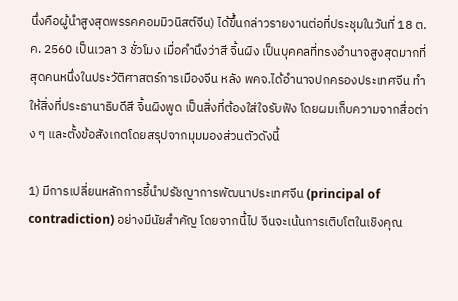นึ่งคือผู้นำสูงสุดพรรคคอมมิวนิสต์จีน) ได้ขึ้นกล่าวรายงานต่อที่ประชุมในวันที่ 18 ต.ค. 2560 เป็นเวลา 3 ชั่วโมง เมื่อคำนึงว่าสี จิ้นผิง เป็นบุคคลที่ทรงอำนาจสูงสุดมากที่สุดคนหนึ่งในประวัติศาสตร์การเมืองจีน หลัง พคจ.ได้อำนาจปกครองประเทศจีน ทำให้สิ่งที่ประธานาธิบดีสี จิ้นผิงพูด เป็นสิ่งที่ต้องใส่ใจรับฟัง โดยผมเก็บความจากสื่อต่าง ๆ และตั้งข้อสังเกตโดยสรุปจากมุมมองส่วนตัวดังนี้

1) มีการเปลี่ยนหลักการชี้นำปรัชญาการพัฒนาประเทศจีน (principal of contradiction) อย่างมีนัยสำคัญ โดยจากนี้ไป จีนจะเน้นการเติบโตในเชิงคุณ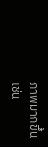ภาพมากขึ้น เช่น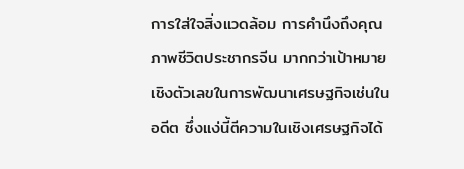การใส่ใจสิ่งแวดล้อม การคำนึงถึงคุณภาพชีวิตประชากรจีน มากกว่าเป้าหมายเชิงตัวเลขในการพัฒนาเศรษฐกิจเช่นในอดีต ซึ่งแง่นี้ตีความในเชิงเศรษฐกิจได้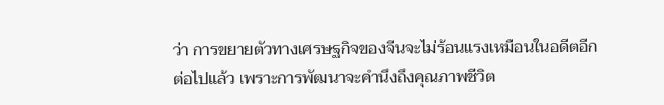ว่า การขยายตัวทางเศรษฐกิจของจีนจะไม่ร้อนแรงเหมือนในอดีตอีกต่อไปแล้ว เพราะการพัฒนาจะคำนึงถึงคุณภาพชีวิต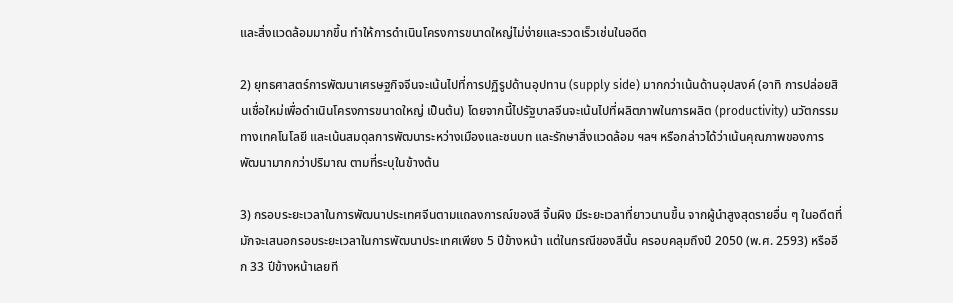และสิ่งแวดล้อมมากขึ้น ทำให้การดำเนินโครงการขนาดใหญ่ไม่ง่ายและรวดเร็วเช่นในอดีต

2) ยุทธศาสตร์การพัฒนาเศรษฐกิจจีนจะเน้นไปที่การปฏิรูปด้านอุปทาน (supply side) มากกว่าเน้นด้านอุปสงค์ (อาทิ การปล่อยสินเชื่อใหม่เพื่อดำเนินโครงการขนาดใหญ่ เป็นต้น) โดยจากนี้ไปรัฐบาลจีนจะเน้นไปที่ผลิตภาพในการผลิต (productivity) นวัตกรรมทางเทคโนโลยี และเน้นสมดุลการพัฒนาระหว่างเมืองและชนบท และรักษาสิ่งแวดล้อม ฯลฯ หรือกล่าวได้ว่าเน้นคุณภาพของการพัฒนามากกว่าปริมาณ ตามที่ระบุในข้างต้น

3) กรอบระยะเวลาในการพัฒนาประเทศจีนตามแถลงการณ์ของสี จิ้นผิง มีระยะเวลาที่ยาวนานขึ้น จากผู้นำสูงสุดรายอื่น ๆ ในอดีตที่มักจะเสนอกรอบระยะเวลาในการพัฒนาประเทศเพียง 5 ปีข้างหน้า แต่ในกรณีของสีนั้น ครอบคลุมถึงปี 2050 (พ.ศ. 2593) หรืออีก 33 ปีข้างหน้าเลยที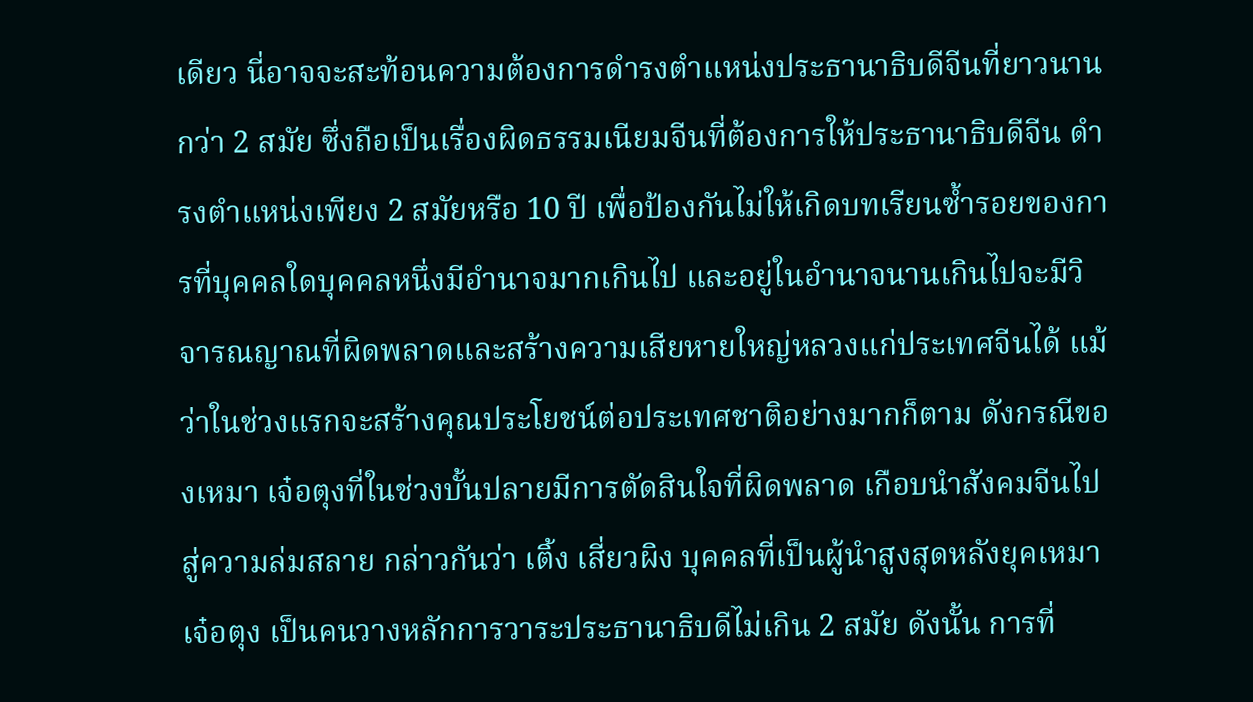เดียว นี่อาจจะสะท้อนความต้องการดำรงตำแหน่งประธานาธิบดีจีนที่ยาวนานกว่า 2 สมัย ซึ่งถือเป็นเรื่องผิดธรรมเนียมจีนที่ต้องการให้ประธานาธิบดีจีน ดำรงตำแหน่งเพียง 2 สมัยหรือ 10 ปี เพื่อป้องกันไม่ให้เกิดบทเรียนซ้ำรอยของการที่บุคคลใดบุคคลหนึ่งมีอำนาจมากเกินไป และอยู่ในอำนาจนานเกินไปจะมีวิจารณญาณที่ผิดพลาดและสร้างความเสียหายใหญ่หลวงแก่ประเทศจีนได้ แม้ว่าในช่วงแรกจะสร้างคุณประโยชน์ต่อประเทศชาติอย่างมากก็ตาม ดังกรณีของเหมา เจ๋อตุงที่ในช่วงบั้นปลายมีการตัดสินใจที่ผิดพลาด เกือบนำสังคมจีนไปสู่ความล่มสลาย กล่าวกันว่า เติ้ง เสี่ยวผิง บุคคลที่เป็นผู้นำสูงสุดหลังยุคเหมา เจ๋อตุง เป็นคนวางหลักการวาระประธานาธิบดีไม่เกิน 2 สมัย ดังนั้น การที่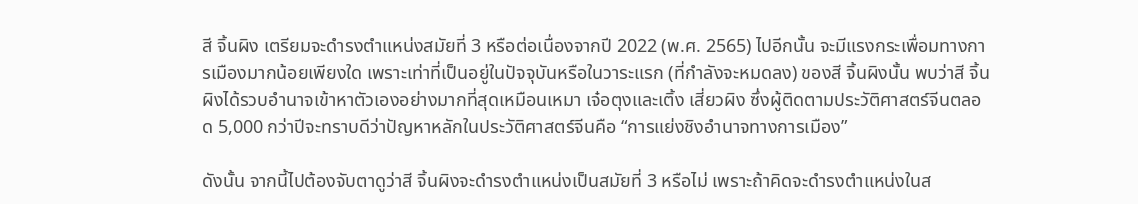สี จิ้นผิง เตรียมจะดำรงตำแหน่งสมัยที่ 3 หรือต่อเนื่องจากปี 2022 (พ.ศ. 2565) ไปอีกนั้น จะมีแรงกระเพื่อมทางการเมืองมากน้อยเพียงใด เพราะเท่าที่เป็นอยู่ในปัจจุบันหรือในวาระแรก (ที่กำลังจะหมดลง) ของสี จิ้นผิงนั้น พบว่าสี จิ้นผิงได้รวบอำนาจเข้าหาตัวเองอย่างมากที่สุดเหมือนเหมา เจ๋อตุงและเติ้ง เสี่ยวผิง ซึ่งผู้ติดตามประวัติศาสตร์จีนตลอด 5,000 กว่าปีจะทราบดีว่าปัญหาหลักในประวัติศาสตร์จีนคือ “การแย่งชิงอำนาจทางการเมือง”

ดังนั้น จากนี้ไปต้องจับตาดูว่าสี จิ้นผิงจะดำรงตำแหน่งเป็นสมัยที่ 3 หรือไม่ เพราะถ้าคิดจะดำรงตำแหน่งในส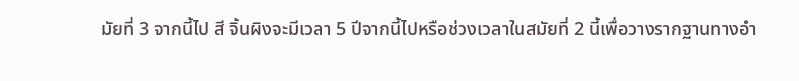มัยที่ 3 จากนี้ไป สี จิ้นผิงจะมีเวลา 5 ปีจากนี้ไปหรือช่วงเวลาในสมัยที่ 2 นี้เพื่อวางรากฐานทางอำ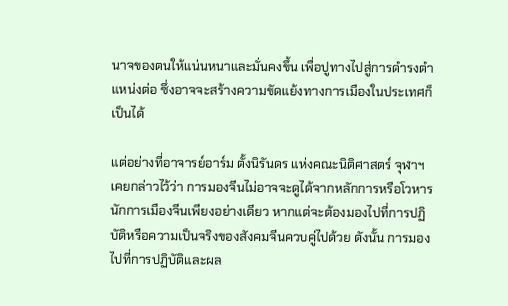นาจของตนให้แน่นหนาและมั่นคงขึ้น เพื่อปูทางไปสู่การดำรงตำแหน่งต่อ ซึ่งอาจจะสร้างความขัดแย้งทางการเมืองในประเทศก็เป็นได้

แต่อย่างที่อาจารย์อาร์ม ตั้งนิรันดร แห่งคณะนิติศาสตร์ จุฬาฯ เคยกล่าวไว้ว่า การมองจีนไม่อาจจะดูได้จากหลักการหรือโวหารนักการเมืองจีนเพียงอย่างเดียว หากแต่จะต้องมองไปที่การปฏิบัติหรือความเป็นจริงของสังคมจีนควบคู่ไปด้วย ดังนั้น การมองไปที่การปฏิบัติและผล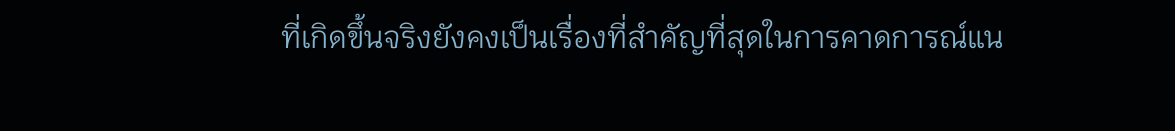ที่เกิดขึ้นจริงยังคงเป็นเรื่องที่สำคัญที่สุดในการคาดการณ์แน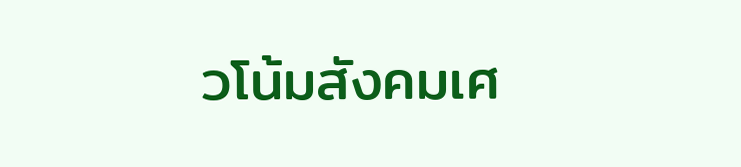วโน้มสังคมเศ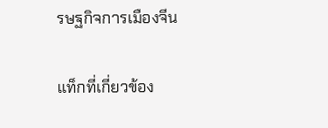รษฐกิจการเมืองจีน

แท็กที่เกี่ยวข้อง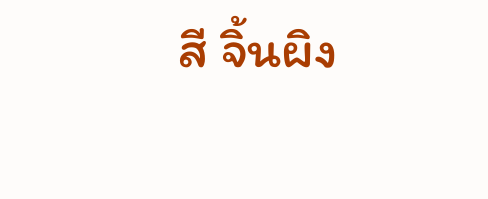สี จิ้นผิง